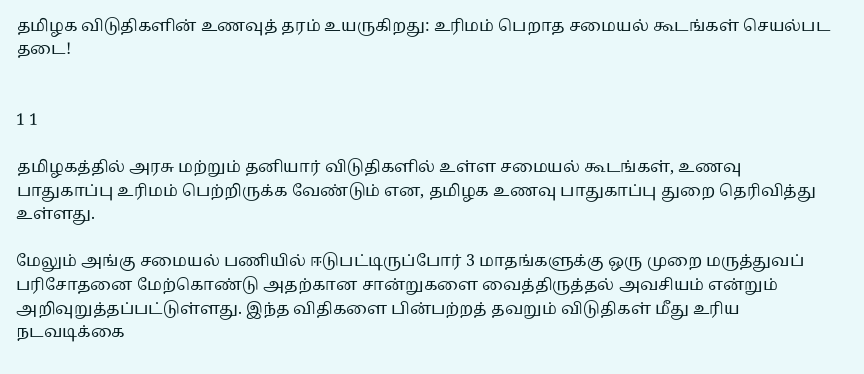தமிழக விடுதிகளின் உணவுத் தரம் உயருகிறது: உரிமம் பெறாத சமையல் கூடங்கள் செயல்பட தடை!


1 1

தமிழகத்தில் அரசு மற்றும் தனியார் விடுதிகளில் உள்ள சமையல் கூடங்கள், உணவு பாதுகாப்பு உரிமம் பெற்றிருக்க வேண்டும் என, தமிழக உணவு பாதுகாப்பு துறை தெரிவித்து உள்ளது.

மேலும் அங்கு சமையல் பணியில் ஈடுபட்டிருப்போர் 3 மாதங்களுக்கு ஒரு முறை மருத்துவப் பரிசோதனை மேற்கொண்டு அதற்கான சான்றுகளை வைத்திருத்தல் அவசியம் என்றும் அறிவுறுத்தப்பட்டுள்ளது. இந்த விதிகளை பின்பற்றத் தவறும் விடுதிகள் மீது உரிய நடவடிக்கை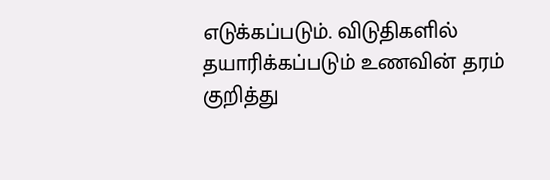எடுக்கப்படும். விடுதிகளில் தயாரிக்கப்படும் உணவின் தரம் குறித்து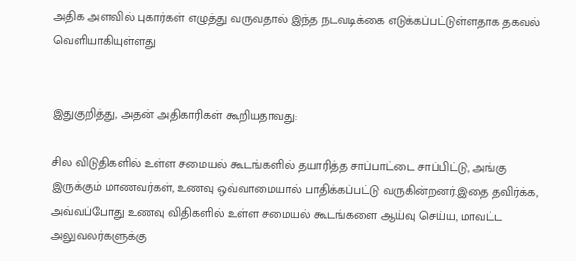அதிக அளவில் புகார்கள் எழுத்து வருவதால் இந்த நடவடிக்கை எடுக்கப்பட்டுள்ளதாக தகவல் வெளியாகியுள்ளது


இதுகுறித்து, அதன் அதிகாரிகள் கூறியதாவது:

சில விடுதிகளில் உள்ள சமையல் கூடங்களில் தயாரித்த சாப்பாட்டை சாப்பிட்டு, அங்கு இருக்கும் மாணவர்கள், உணவு ஒவ்வாமையால் பாதிக்கப்பட்டு வருகின்றனர்.இதை தவிர்க்க, அவ்வப்போது உணவு விதிகளில் உள்ள சமையல் கூடங்களை ஆய்வு செய்ய, மாவட்ட அலுவலர்களுக்கு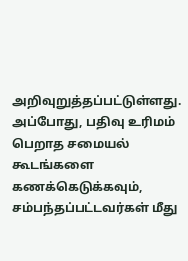அறிவுறுத்தப்பட்டுள்ளது.
அப்போது, பதிவு உரிமம் பெறாத சமையல் கூடங்களை கணக்கெடுக்கவும், சம்பந்தப்பட்டவர்கள் மீது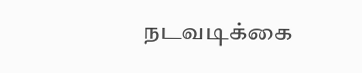நடவடிக்கை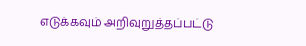எடுக்கவும் அறிவுறுத்தப்பட்டு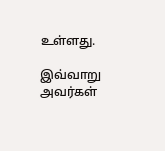உள்ளது.

இவ்வாறு அவர்கள்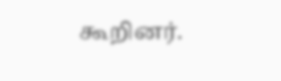கூறினர்.